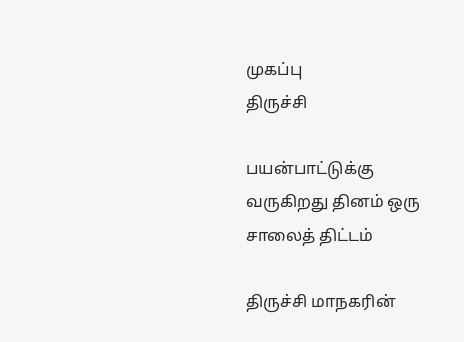முகப்பு
திருச்சி

பயன்பாட்டுக்கு வருகிறது தினம் ஒரு சாலைத் திட்டம்

திருச்சி மாநகரின்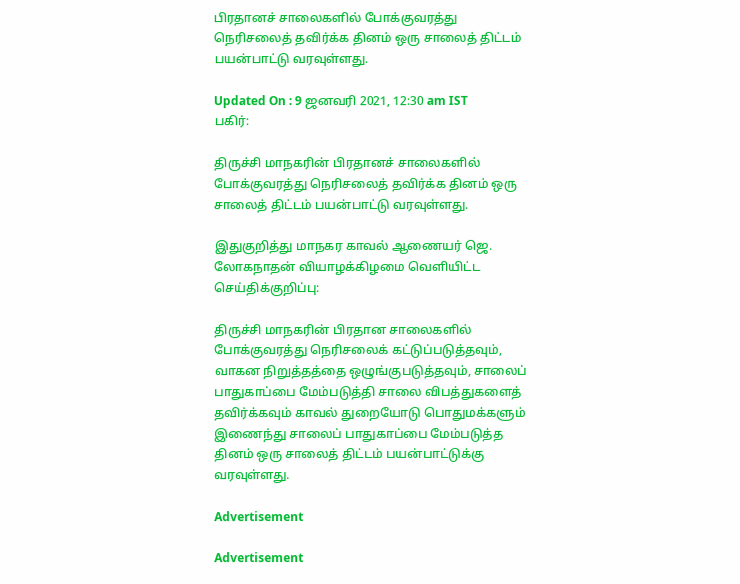பிரதானச் சாலைகளில் போக்குவரத்து நெரிசலைத் தவிர்க்க தினம் ஒரு சாலைத் திட்டம் பயன்பாட்டு வரவுள்ளது.

Updated On : 9 ஜனவரி 2021, 12:30 am IST
பகிர்:

திருச்சி மாநகரின் பிரதானச் சாலைகளில் போக்குவரத்து நெரிசலைத் தவிர்க்க தினம் ஒரு சாலைத் திட்டம் பயன்பாட்டு வரவுள்ளது.

இதுகுறித்து மாநகர காவல் ஆணையர் ஜெ. லோகநாதன் வியாழக்கிழமை வெளியிட்ட செய்திக்குறிப்பு:

திருச்சி மாநகரின் பிரதான சாலைகளில் போக்குவரத்து நெரிசலைக் கட்டுப்படுத்தவும், வாகன நிறுத்தத்தை ஒழுங்குபடுத்தவும், சாலைப் பாதுகாப்பை மேம்படுத்தி சாலை விபத்துகளைத் தவிர்க்கவும் காவல் துறையோடு பொதுமக்களும் இணைந்து சாலைப் பாதுகாப்பை மேம்படுத்த தினம் ஒரு சாலைத் திட்டம் பயன்பாட்டுக்கு வரவுள்ளது.

Advertisement

Advertisement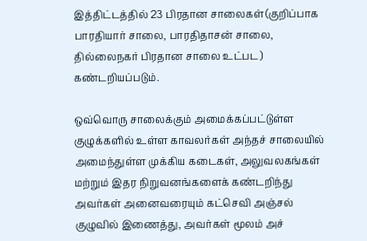இத்திட்டத்தில் 23 பிரதான சாலைகள்(குறிப்பாக பாரதியார் சாலை, பாரதிதாசன் சாலை, தில்லைநகர் பிரதான சாலை உட்பட) கண்டறியப்படும்.

ஒவ்வொரு சாலைக்கும் அமைக்கப்பட்டுள்ள குழுக்களில் உள்ள காவலர்கள் அந்தச் சாலையில் அமைந்துள்ள முக்கிய கடைகள், அலுவலகங்கள் மற்றும் இதர நிறுவனங்களைக் கண்டறிந்து அவர்கள் அனைவரையும் கட்செவி அஞ்சல் குழுவில் இணைத்து, அவர்கள் மூலம் அச்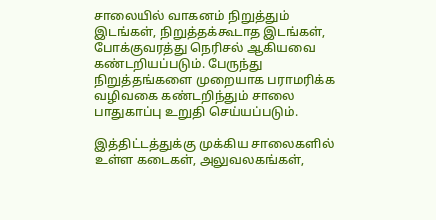சாலையில் வாகனம் நிறுத்தும் இடங்கள், நிறுத்தக்கூடாத இடங்கள், போக்குவரத்து நெரிசல் ஆகியவை கண்டறியப்படும். பேருந்து நிறுத்தங்களை முறையாக பராமரிக்க வழிவகை கண்டறிந்தும் சாலை பாதுகாப்பு உறுதி செய்யப்படும்.

இத்திட்டத்துக்கு முக்கிய சாலைகளில் உள்ள கடைகள், அலுவலகங்கள்,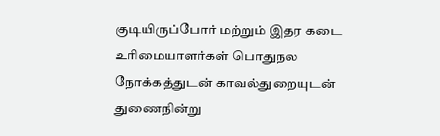குடியிருப்போர் மற்றும் இதர கடை உரிமையாளர்கள் பொதுநல நோக்கத்துடன் காவல்துறையுடன் துணைநின்று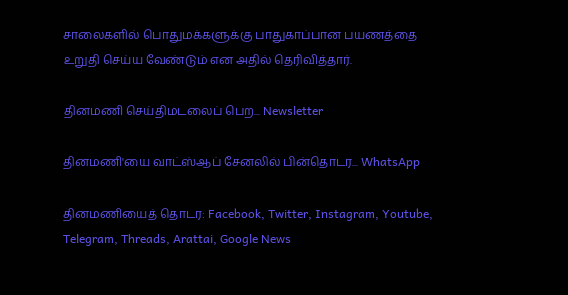சாலைகளில் பொதுமக்களுக்கு பாதுகாப்பான பயணத்தை உறுதி செய்ய வேண்டும் என அதில் தெரிவித்தார்.

தினமணி செய்திமடலைப் பெற... Newsletter

தினமணி'யை வாட்ஸ்ஆப் சேனலில் பின்தொடர... WhatsApp

தினமணியைத் தொடர: Facebook, Twitter, Instagram, Youtube, Telegram, Threads, Arattai, Google News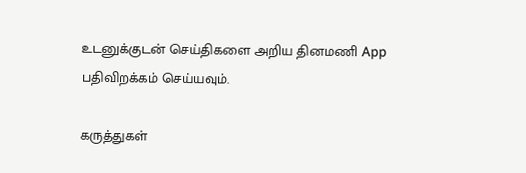உடனுக்குடன் செய்திகளை அறிய தினமணி App பதிவிறக்கம் செய்யவும்.

கருத்துகள்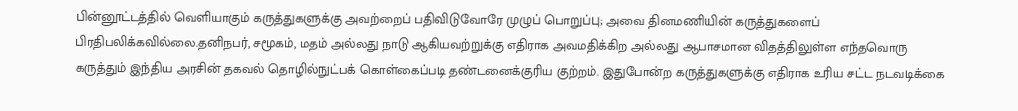பின்னூட்டத்தில் வெளியாகும் கருத்துகளுக்கு அவற்றைப் பதிவிடுவோரே முழுப் பொறுப்பு; அவை தினமணியின் கருத்துகளைப் பிரதிபலிக்கவில்லை.தனிநபர், சமூகம், மதம் அல்லது நாடு ஆகியவற்றுக்கு எதிராக அவமதிக்கிற அல்லது ஆபாசமான விதத்திலுள்ள எந்தவொரு கருத்தும் இந்திய அரசின் தகவல் தொழில்நுட்பக் கொள்கைப்படி தண்டனைக்குரிய குற்றம். இதுபோன்ற கருத்துகளுக்கு எதிராக உரிய சட்ட நடவடிக்கை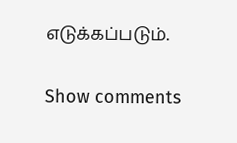எடுக்கப்படும்.

Show comments